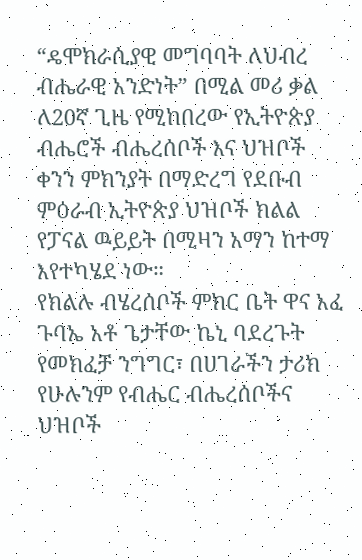“ዴሞክራሲያዊ መግባባት ለህብረ ብሔራዊ አንድነት” በሚል መሪ ቃል ለ20ኛ ጊዜ የሚከበረው የኢትዮጵያ ብሔሮች ብሔረሰቦች እና ህዝቦች ቀንን ምክንያት በማድረግ የደቡብ ምዕራብ ኢትዮጵያ ህዝቦች ክልል የፓናል ዉይይት በሚዛን አማን ከተማ እየተካሄደ ነው።
የክልሉ ብሄረሰቦች ምክር ቤት ዋና አፈ ጉባኤ አቶ ጌታቸው ኬኒ ባደረጉት የመክፈቻ ንግግር፣ በሀገራችን ታሪክ የሁሉንም የብሔር ብሔረሰቦችና ህዝቦች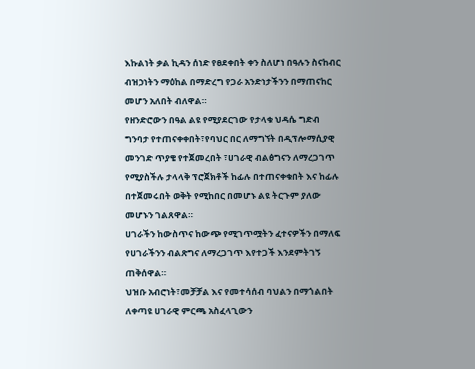እኩልነት ቃል ኪዳን ሰነድ የፀደቀበት ቀን ስለሆነ በዓሉን ስናከብር ብዝኃነትን ማዕከል በማድረግ የጋራ አንድነታችንን በማጠናከር መሆን አለበት ብለዋል።
የዘንድሮውን በዓል ልዩ የሚያደርገው የታላቁ ህዳሴ ግድብ ግንባታ የተጠናቀቀበት፣የባህር በር ለማግኘት በዲፕሎማሲያዊ መንገድ ጥያቄ የተጀመረበት ፣ሀገራዊ ብልፅግናን ለማረጋገጥ የሚያስችሉ ታላላቅ ፕሮጀክቶች ከፊሉ በተጠናቀቁበት እና ከፊሉ በተጀመሩበት ወቅት የሚከበር በመሆኑ ልዩ ትርጉም ያለው መሆኑን ገልጸዋል።
ሀገራችን ከውስጥና ከውጭ የሚገጥሟትን ፈተናዎችን በማለፍ የሀገራችንን ብልጽግና ለማረጋገጥ እየተጋች እንደምትገኝ ጠቅሰዋል።
ህዝቡ አብሮነት፣መቻቻል እና የመተሳሰብ ባህልን በማጎልበት ለቀጣዩ ሀገራዊ ምርጫ አስፈላጊውን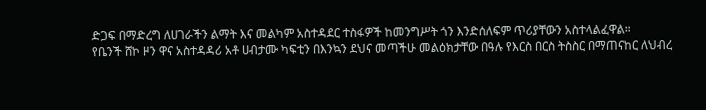ድጋፍ በማድረግ ለሀገራችን ልማት እና መልካም አስተዳደር ተስፋዎች ከመንግሥት ጎን እንድሰለፍም ጥሪያቸውን አስተላልፈዋል።
የቤንች ሸኮ ዞን ዋና አስተዳዳሪ አቶ ሀብታሙ ካፍቲን በእንኳን ደህና መጣችሁ መልዕክታቸው በዓሉ የእርስ በርስ ትስስር በማጠናከር ለህብረ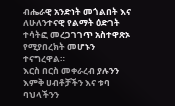ብሔራዊ አንድነት መጎልበት እና ለሁለንተናዊ የልማት ዕድገት ተሳትፎ መረጋገገጥ አስተዋጽኦ የሚያበረክት መሆኑን ተናግረዋል።
እርስ በርስ መቀራረብ ያሉንን እምቅ ሀብቶቻችን እና ቱባ ባህላችንን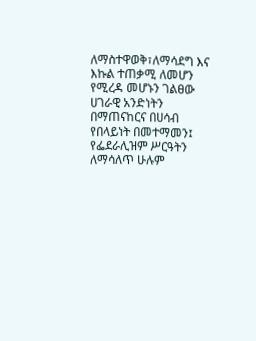ለማስተዋወቅ፣ለማሳደግ እና እኩል ተጠቃሚ ለመሆን የሚረዳ መሆኑን ገልፀው ሀገራዊ አንድነትን በማጠናከርና በሀሳብ የበላይነት በመተማመን፤ የፌደራሊዝም ሥርዓትን ለማሳለጥ ሁሉም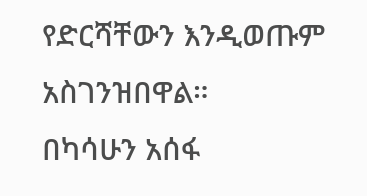የድርሻቸውን እንዲወጡም አስገንዝበዋል።
በካሳሁን አሰፋ